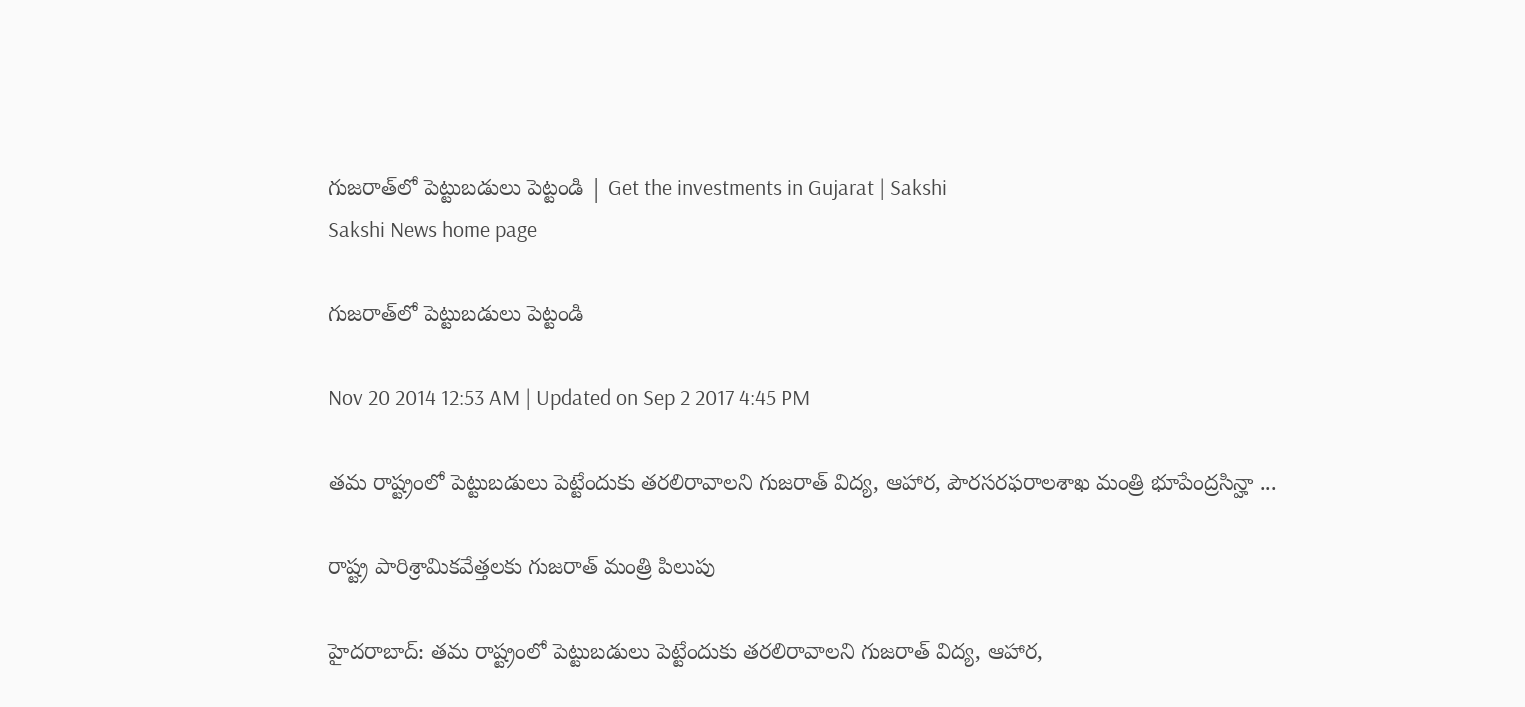గుజరాత్‌లో పెట్టుబడులు పెట్టండి | Get the investments in Gujarat | Sakshi
Sakshi News home page

గుజరాత్‌లో పెట్టుబడులు పెట్టండి

Nov 20 2014 12:53 AM | Updated on Sep 2 2017 4:45 PM

తమ రాష్ట్రంలో పెట్టుబడులు పెట్టేందుకు తరలిరావాలని గుజరాత్ విద్య, ఆహార, పౌరసరఫరాలశాఖ మంత్రి భూపేంద్రసిన్హా ...

రాష్ట్ర పారిశ్రామికవేత్తలకు గుజరాత్ మంత్రి పిలుపు

హైదరాబాద్: తమ రాష్ట్రంలో పెట్టుబడులు పెట్టేందుకు తరలిరావాలని గుజరాత్ విద్య, ఆహార,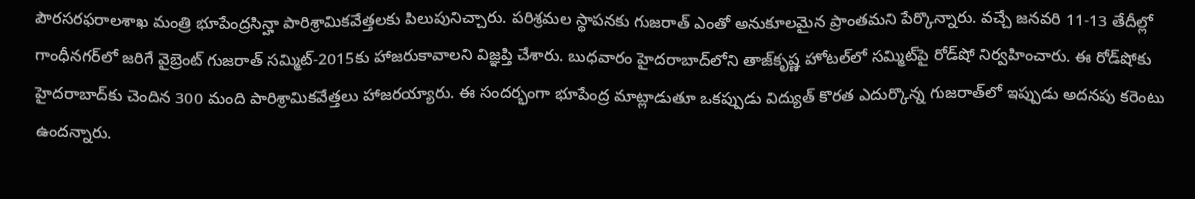పౌరసరఫరాలశాఖ మంత్రి భూపేంద్రసిన్హా పారిశ్రామికవేత్తలకు పిలుపునిచ్చారు. పరిశ్రమల స్థాపనకు గుజరాత్ ఎంతో అనుకూలమైన ప్రాంతమని పేర్కొన్నారు. వచ్చే జనవరి 11-13 తేదీల్లో గాంధీనగర్‌లో జరిగే వైబ్రెంట్ గుజరాత్ సమ్మిట్-2015కు హాజరుకావాలని విజ్ఞప్తి చేశారు. బుధవారం హైదరాబాద్‌లోని తాజ్‌కృష్ణ హోటల్‌లో సమ్మిట్‌పై రోడ్‌షో నిర్వహించారు. ఈ రోడ్‌షోకు హైదరాబాద్‌కు చెందిన 300 మంది పారిశ్రామికవేత్తలు హాజరయ్యారు. ఈ సందర్భంగా భూపేంద్ర మాట్లాడుతూ ఒకప్పుడు విద్యుత్ కొరత ఎదుర్కొన్న గుజరాత్‌లో ఇప్పుడు అదనపు కరెంటు ఉందన్నారు.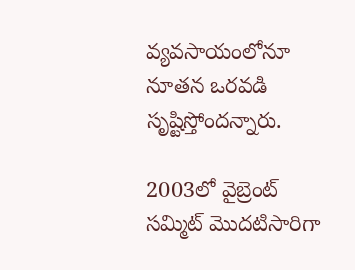వ్యవసాయంలోనూ నూతన ఒరవడి సృష్టిస్తోందన్నారు.

2003లో వైబ్రెంట్ సమ్మిట్ మొదటిసారిగా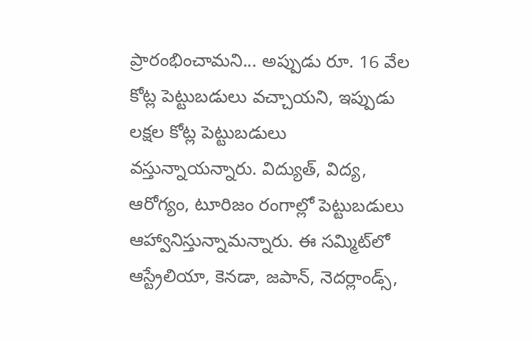ప్రారంభించామని... అప్పుడు రూ. 16 వేల కోట్ల పెట్టుబడులు వచ్చాయని, ఇప్పుడు లక్షల కోట్ల పెట్టుబడులు వస్తున్నాయన్నారు. విద్యుత్, విద్య, ఆరోగ్యం, టూరిజం రంగాల్లో పెట్టుబడులు ఆహ్వానిస్తున్నామన్నారు. ఈ సమ్మిట్‌లో ఆస్ట్రేలియా, కెనడా, జపాన్, నెదర్లాండ్స్,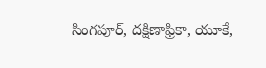సింగపూర్, దక్షిణాఫ్రికా, యూకే,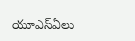యూఎస్‌ఏలు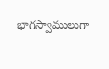భాగస్వాములుగా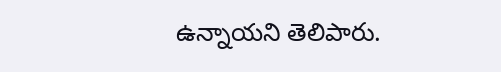ఉన్నాయని తెలిపారు.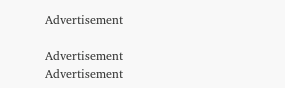Advertisement

Advertisement
Advertisement